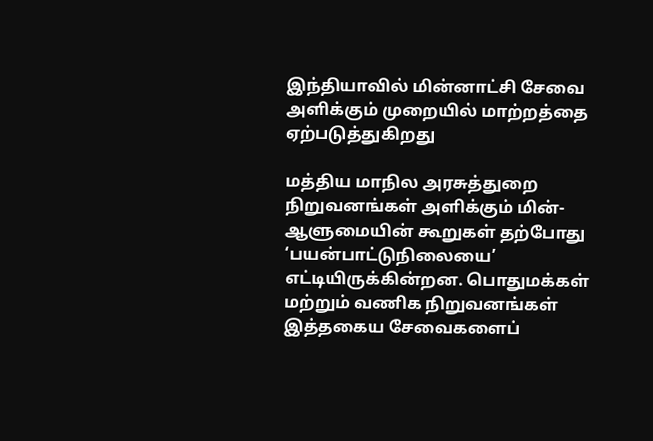இந்தியாவில் மின்னாட்சி சேவை அளிக்கும் முறையில் மாற்றத்தை ஏற்படுத்துகிறது

மத்திய மாநில அரசுத்துறை நிறுவனங்கள் அளிக்கும் மின்-ஆளுமையின் கூறுகள் தற்போது ‘பயன்பாட்டுநிலையை’ எட்டியிருக்கின்றன. பொதுமக்கள் மற்றும் வணிக நிறுவனங்கள் இத்தகைய சேவைகளைப்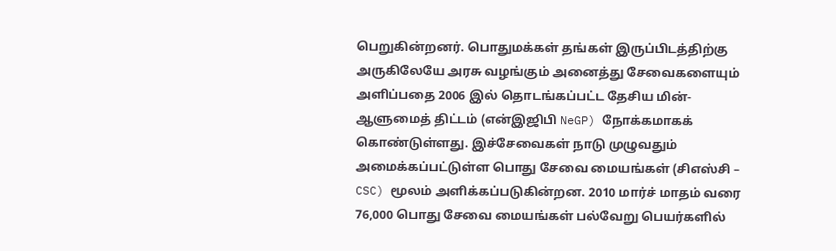பெறுகின்றனர். பொதுமக்கள் தங்கள் இருப்பிடத்திற்கு அருகிலேயே அரசு வழங்கும் அனைத்து சேவைகளையும் அளிப்பதை 2006 இல் தொடங்கப்பட்ட தேசிய மின்-ஆளுமைத் திட்டம் (என்இஜிபி NeGP) நோக்கமாகக் கொண்டுள்ளது. இச்சேவைகள் நாடு முழுவதும் அமைக்கப்பட்டுள்ள பொது சேவை மையங்கள் (சிஎஸ்சி – CSC) மூலம் அளிக்கப்படுகின்றன. 2010 மார்ச் மாதம் வரை 76,000 பொது சேவை மையங்கள் பல்வேறு பெயர்களில்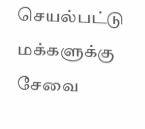செயல்பட்டு மக்களுக்கு சேவை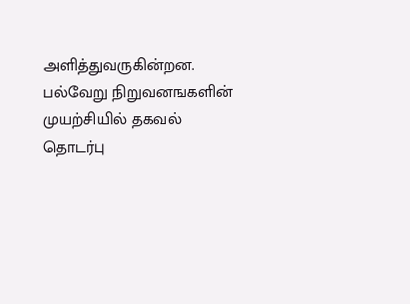அளித்துவருகின்றன. பல்வேறு நிறுவனஙகளின் முயற்சியில் தகவல் தொடர்பு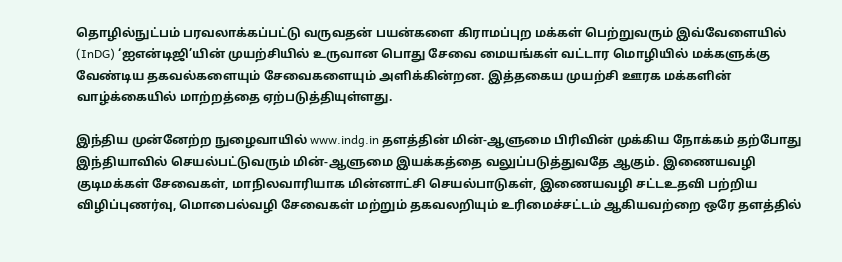தொழில்நுட்பம் பரவலாக்கப்பட்டு வருவதன் பயன்களை கிராமப்புற மக்கள் பெற்றுவரும் இவ்வேளையில் (InDG) ‘ஐஎன்டிஜி’யின் முயற்சியில் உருவான பொது சேவை மையங்கள் வட்டார மொழியில் மக்களுக்கு வேண்டிய தகவல்களையும் சேவைகளையும் அளிக்கின்றன. இத்தகைய முயற்சி ஊரக மக்களின் வாழ்க்கையில் மாற்றத்தை ஏற்படுத்தியுள்ளது.

இந்திய முன்னேற்ற நுழைவாயில் www.indg.in தளத்தின் மின்-ஆளுமை பிரிவின் முக்கிய நோக்கம் தற்போது இந்தியாவில் செயல்பட்டுவரும் மின்-ஆளுமை இயக்கத்தை வலுப்படுத்துவதே ஆகும். இணையவழி குடிமக்கள் சேவைகள், மாநிலவாரியாக மின்னாட்சி செயல்பாடுகள், இணையவழி சட்டஉதவி பற்றிய விழிப்புணர்வு, மொபைல்வழி சேவைகள் மற்றும் தகவலறியும் உரிமைச்சட்டம் ஆகியவற்றை ஒரே தளத்தில்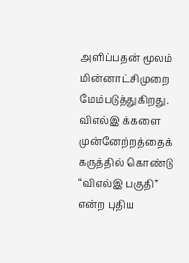அளிப்பதன் மூலம் மின்னாட்சிமுறை மேம்படுத்துகிறது. விஎல்இ க்களை முன்னேற்றத்தைக் கருத்தில் கொண்டு “விஎல்இ பகுதி” என்ற புதிய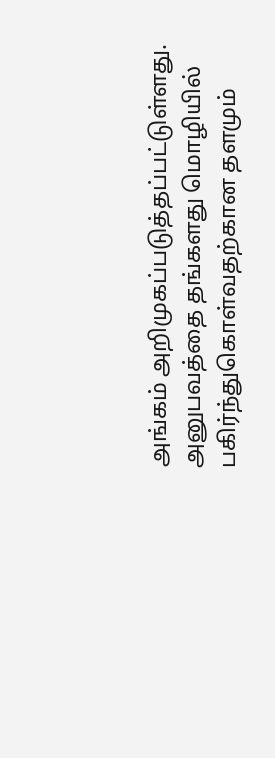அங்கம் அறிமுகப்படுத்தப்பட்டுள்ளது. அனுபவத்தை தங்களது மொழியில் பகிர்ந்துகொள்வதற்கான தளமும்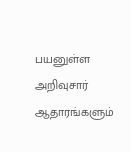பயனுள்ள அறிவுசார் ஆதாரங்களும்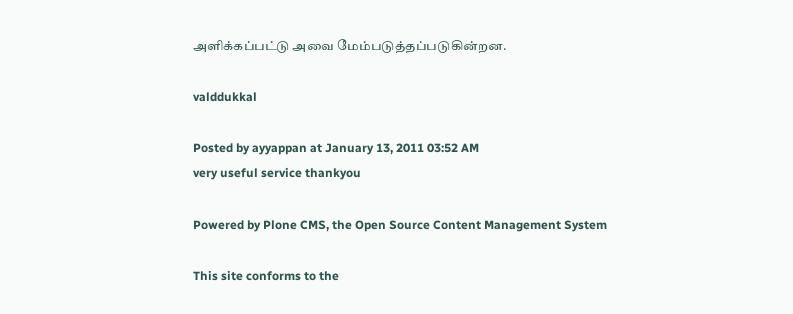அளிக்கப்பட்டு அவை மேம்படுத்தப்படுகின்றன.

valddukkal

Posted by ayyappan at January 13, 2011 03:52 AM
very useful service thankyou

Powered by Plone CMS, the Open Source Content Management System

This site conforms to the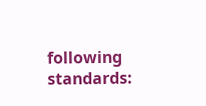following standards: